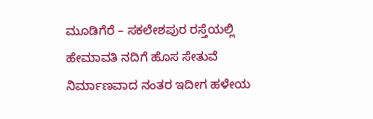ಮೂಡಿಗೆರೆ – ಸಕಲೇಶಪುರ ರಸ್ತೆಯಲ್ಲಿ ಹೇಮಾವತಿ ನದಿಗೆ ಹೊಸ ಸೇತುವೆ ನಿರ್ಮಾಣವಾದ ನಂತರ ಇದೀಗ ಹಳೇಯ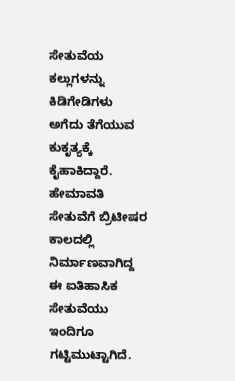ಸೇತುವೆಯ ಕಲ್ಲುಗಳನ್ನು ಕಿಡಿಗೇಡಿಗಳು ಅಗೆದು ತೆಗೆಯುವ ಕುಕೃತ್ಯಕ್ಕೆ ಕೈಹಾಕಿದ್ದಾರೆ.
ಹೇಮಾವತಿ ಸೇತುವೆಗೆ ಬ್ರಿಟೀಷರ ಕಾಲದಲ್ಲಿ ನಿರ್ಮಾಣವಾಗಿದ್ದ ಈ ಐತಿಹಾಸಿಕ ಸೇತುವೆಯು ಇಂದಿಗೂ ಗಟ್ಟಿಮುಟ್ಟಾಗಿದೆ.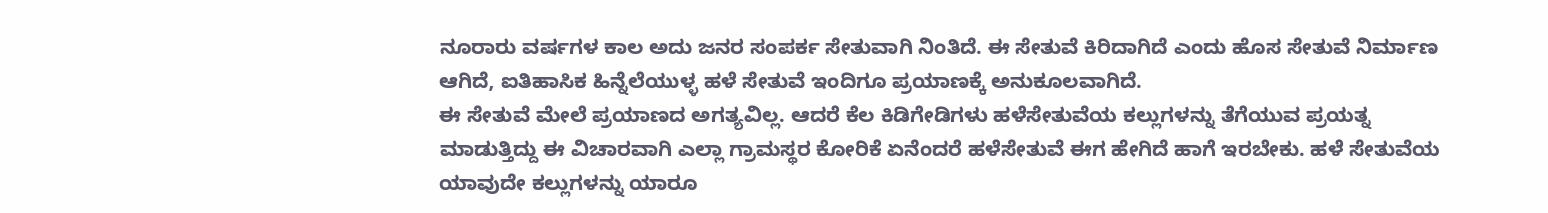ನೂರಾರು ವರ್ಷಗಳ ಕಾಲ ಅದು ಜನರ ಸಂಪರ್ಕ ಸೇತುವಾಗಿ ನಿಂತಿದೆ. ಈ ಸೇತುವೆ ಕಿರಿದಾಗಿದೆ ಎಂದು ಹೊಸ ಸೇತುವೆ ನಿರ್ಮಾಣ ಆಗಿದೆ, ಐತಿಹಾಸಿಕ ಹಿನ್ನೆಲೆಯುಳ್ಳ ಹಳೆ ಸೇತುವೆ ಇಂದಿಗೂ ಪ್ರಯಾಣಕ್ಕೆ ಅನುಕೂಲವಾಗಿದೆ.
ಈ ಸೇತುವೆ ಮೇಲೆ ಪ್ರಯಾಣದ ಅಗತ್ಯವಿಲ್ಲ. ಆದರೆ ಕೆಲ ಕಿಡಿಗೇಡಿಗಳು ಹಳೆಸೇತುವೆಯ ಕಲ್ಲುಗಳನ್ನು ತೆಗೆಯುವ ಪ್ರಯತ್ನ ಮಾಡುತ್ತಿದ್ದು ಈ ವಿಚಾರವಾಗಿ ಎಲ್ಲಾ ಗ್ರಾಮಸ್ಥರ ಕೋರಿಕೆ ಏನೆಂದರೆ ಹಳೆಸೇತುವೆ ಈಗ ಹೇಗಿದೆ ಹಾಗೆ ಇರಬೇಕು. ಹಳೆ ಸೇತುವೆಯ ಯಾವುದೇ ಕಲ್ಲುಗಳನ್ನು ಯಾರೂ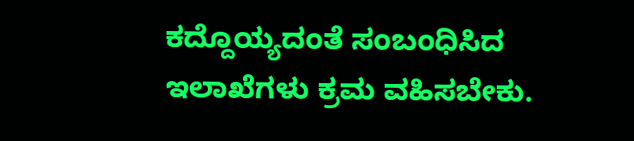ಕದ್ದೊಯ್ಯದಂತೆ ಸಂಬಂಧಿಸಿದ ಇಲಾಖೆಗಳು ಕ್ರಮ ವಹಿಸಬೇಕು.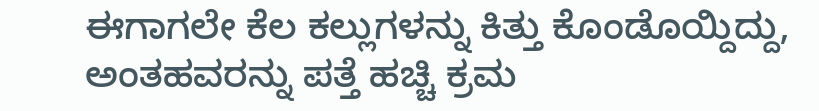ಈಗಾಗಲೇ ಕೆಲ ಕಲ್ಲುಗಳನ್ನು ಕಿತ್ತು ಕೊಂಡೊಯ್ದಿದ್ದು, ಅಂತಹವರನ್ನು ಪತ್ತೆ ಹಚ್ಚಿ ಕ್ರಮ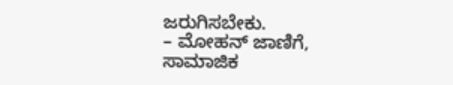ಜರುಗಿಸಬೇಕು.
– ಮೋಹನ್ ಜಾಣಿಗೆ,
ಸಾಮಾಜಿಕ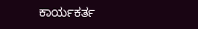ಕಾರ್ಯಕರ್ತ